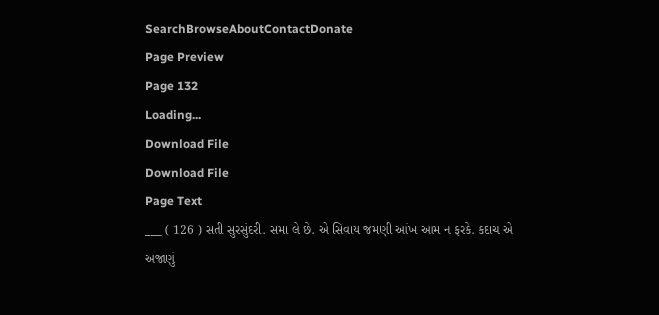SearchBrowseAboutContactDonate
Page Preview
Page 132
Loading...
Download File
Download File
Page Text
___ ( 126 ) સતી સુરસુંદરી. સમા લે છે. એ સિવાય જમણી આંખ આમ ન ફરકે. કદાચ એ અજાણું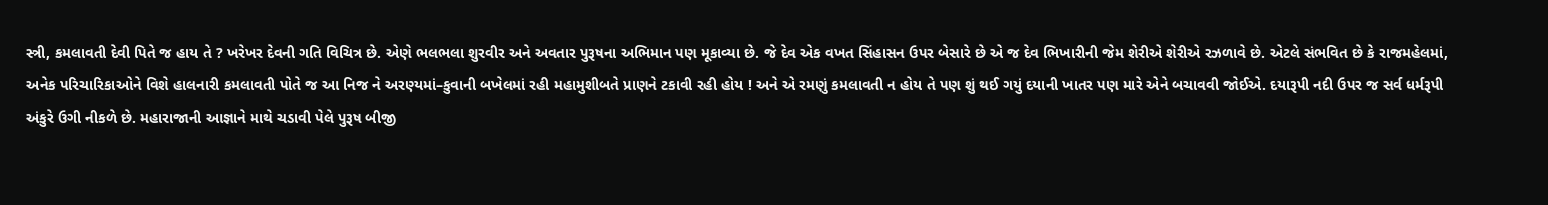સ્ત્રી, કમલાવતી દેવી પિતે જ હાય તે ? ખરેખર દેવની ગતિ વિચિત્ર છે. એણે ભલભલા શુરવીર અને અવતાર પુરૂષના અભિમાન પણ મૂકાવ્યા છે. જે દેવ એક વખત સિંહાસન ઉપર બેસારે છે એ જ દેવ ભિખારીની જેમ શેરીએ શેરીએ રઝળાવે છે. એટલે સંભવિત છે કે રાજમહેલમાં, અનેક પરિચારિકાઓને વિશે હાલનારી કમલાવતી પોતે જ આ નિજ ને અરણ્યમાં–કુવાની બખેલમાં રહી મહામુશીબતે પ્રાણને ટકાવી રહી હોય ! અને એ રમણું કમલાવતી ન હોય તે પણ શું થઈ ગયું દયાની ખાતર પણ મારે એને બચાવવી જોઈએ. દયારૂપી નદી ઉપર જ સર્વ ધર્મરૂપી અંકુરે ઉગી નીકળે છે. મહારાજાની આજ્ઞાને માથે ચડાવી પેલે પુરૂષ બીજી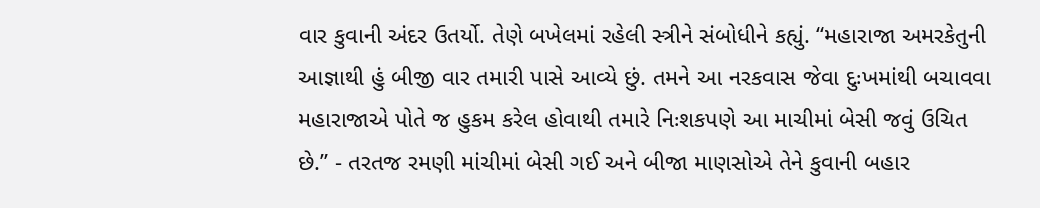વાર કુવાની અંદર ઉતર્યો. તેણે બખેલમાં રહેલી સ્ત્રીને સંબોધીને કહ્યું. “મહારાજા અમરકેતુની આજ્ઞાથી હું બીજી વાર તમારી પાસે આવ્યે છું. તમને આ નરકવાસ જેવા દુઃખમાંથી બચાવવા મહારાજાએ પોતે જ હુકમ કરેલ હોવાથી તમારે નિઃશકપણે આ માચીમાં બેસી જવું ઉચિત છે.” - તરતજ રમણી માંચીમાં બેસી ગઈ અને બીજા માણસોએ તેને કુવાની બહાર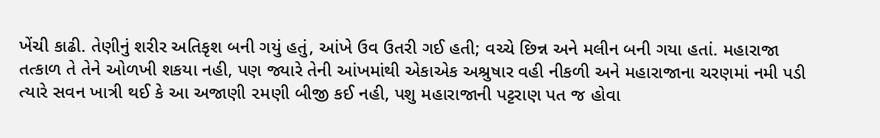ખેંચી કાઢી. તેણીનું શરીર અતિકૃશ બની ગયું હતું, આંખે ઉવ ઉતરી ગઈ હતી; વચ્ચે છિન્ન અને મલીન બની ગયા હતાં. મહારાજા તત્કાળ તે તેને ઓળખી શકયા નહી, પણ જ્યારે તેની આંખમાંથી એકાએક અશ્રુષાર વહી નીકળી અને મહારાજાના ચરણમાં નમી પડી ત્યારે સવન ખાત્રી થઈ કે આ અજાણી ૨મણી બીજી કઈ નહી, પશુ મહારાજાની પટ્ટરાણ પત જ હોવા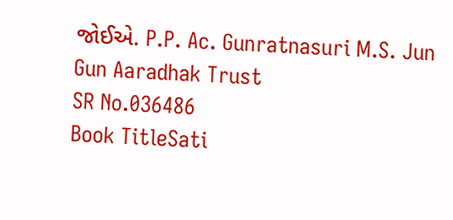જોઈએ. P.P. Ac. Gunratnasuri M.S. Jun Gun Aaradhak Trust
SR No.036486
Book TitleSati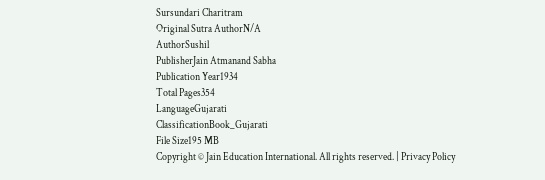Sursundari Charitram
Original Sutra AuthorN/A
AuthorSushil
PublisherJain Atmanand Sabha
Publication Year1934
Total Pages354
LanguageGujarati
ClassificationBook_Gujarati
File Size195 MB
Copyright © Jain Education International. All rights reserved. | Privacy Policy